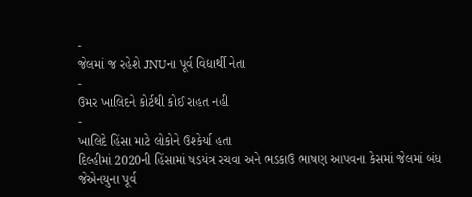-
જેલમાં જ રહેશે JNUના પૂર્વ વિદ્યાર્થી નેતા
-
ઉમર ખાલિદને કોર્ટથી કોઈ રાહત નહી
-
ખાલિદે હિંસા માટે લોકોને ઉશ્કેર્યા હતા
દિલ્હીમાં 2020ની હિંસામાં ષડયંત્ર રચવા અને ભડકાઉ ભાષણ આપવના કેસમાં જેલમાં બંધ જેએનયુના પૂર્વ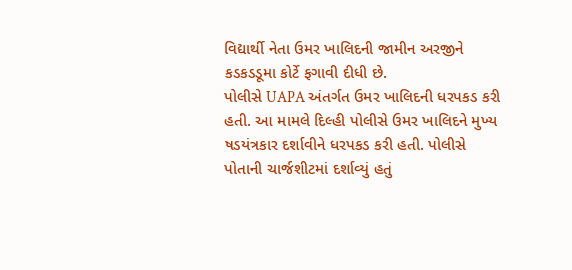વિદ્યાર્થી નેતા ઉમર ખાલિદની જામીન અરજીને કડકડડૂમા કોર્ટે ફગાવી દીધી છે.
પોલીસે UAPA અંતર્ગત ઉમર ખાલિદની ધરપકડ કરી હતી. આ મામલે દિલ્હી પોલીસે ઉમર ખાલિદને મુખ્ય ષડયંત્રકાર દર્શાવીને ધરપકડ કરી હતી. પોલીસે પોતાની ચાર્જશીટમાં દર્શાવ્યું હતું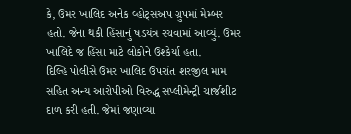કે, ઉમર ખાલિદ અનેક વ્હોટ્સઅપ ગ્રુપમાં મેમ્બર હતો. જેના થકી હિંસાનું ષડયંત્ર રચવામાં આવ્યું. ઉમર ખાલિદે જ હિંસા માટે લોકોને ઉશ્કેર્યા હતા.
દિલ્હિ પોલીસે ઉમર ખાલિદ ઉપરાંત શરજીલ મામ સહિત અન્ય આરોપીઓ વિરુદ્ધ સપ્લીમેન્ટ્રી ચાર્જશીટ દાળ કરી હતી. જેમાં જણાવ્યા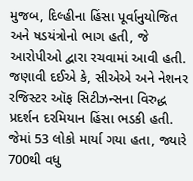મુજબ, દિલ્હીના હિંસા પૂર્વાનુયોજિત અને ષડયંત્રોનો ભાગ હતી, જે આરોપીઓ દ્વારા રચવામાં આવી હતી.
જણાવી દઈએ કે, સીએએ અને નેશનર રજિસ્ટર ઑફ સિટીઝન્સના વિરુદ્ધ પ્રદર્શન દરમિયાન હિંસા ભડકી હતી. જેમાં 53 લોકો માર્યા ગયા હતા, જ્યારે 700થી વધુ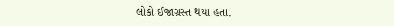લોકો ઈજાગ્રસ્ત થયા હતા.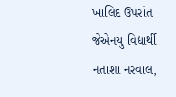ખાલિદ ઉપરાંત જેએનયુ વિદ્યાર્થી નતાશા નરવાલ,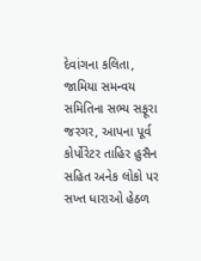દેવાંગના કલિતા, જામિયા સમન્વય સમિતિના સભ્ય સફૂરા જરગર, આપના પૂર્વ કોર્પોરેટર તાહિર હુસૈન સહિત અનેક લોકો પર સખ્ત ધારાઓ હેઠળ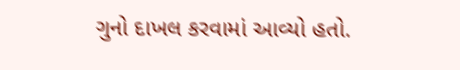ગુનો દાખલ કરવામાં આવ્યો હતો.